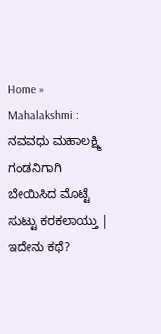Home » Mahalakshmi : ನವವಧು ಮಹಾಲಕ್ಷ್ಮಿ ಗಂಡನಿಗಾಗಿ ಬೇಯಿಸಿದ ಮೊಟ್ಟೆ ಸುಟ್ಟು ಕರಕಲಾಯ್ತು | ಇದೇನು ಕಥೆ?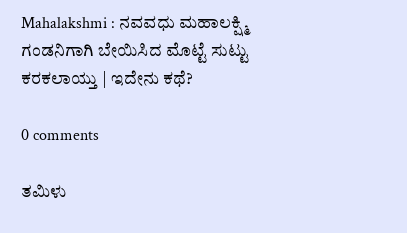Mahalakshmi : ನವವಧು ಮಹಾಲಕ್ಷ್ಮಿ ಗಂಡನಿಗಾಗಿ ಬೇಯಿಸಿದ ಮೊಟ್ಟೆ ಸುಟ್ಟು ಕರಕಲಾಯ್ತು | ಇದೇನು ಕಥೆ?

0 comments

ತಮಿಳು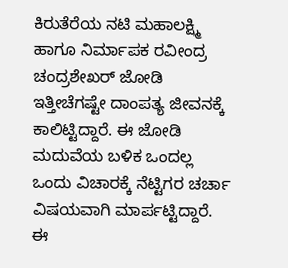ಕಿರುತೆರೆಯ ನಟಿ ಮಹಾಲಕ್ಷ್ಮಿ ಹಾಗೂ ನಿರ್ಮಾಪಕ ರವೀಂದ್ರ ಚಂದ್ರಶೇಖರ್ ಜೋಡಿ ಇತ್ತೀಚೆಗಷ್ಟೇ ದಾಂಪತ್ಯ ಜೀವನಕ್ಕೆ ಕಾಲಿಟ್ಟಿದ್ದಾರೆ. ಈ ಜೋಡಿ ಮದುವೆಯ ಬಳಿಕ ಒಂದಲ್ಲ ಒಂದು ವಿಚಾರಕ್ಕೆ ನೆಟ್ಟಿಗರ ಚರ್ಚಾ ವಿಷಯವಾಗಿ ಮಾರ್ಪಟ್ಟಿದ್ದಾರೆ. ಈ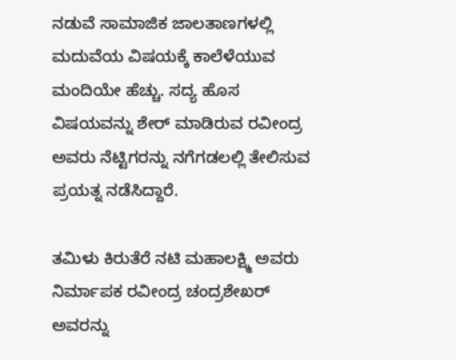ನಡುವೆ ಸಾಮಾಜಿಕ ಜಾಲತಾಣಗಳಲ್ಲಿ ಮದುವೆಯ ವಿಷಯಕ್ಕೆ ಕಾಲೆಳೆಯುವ ಮಂದಿಯೇ ಹೆಚ್ಚು. ಸದ್ಯ ಹೊಸ ವಿಷಯವನ್ನು ಶೇರ್ ಮಾಡಿರುವ ರವೀಂದ್ರ ಅವರು ನೆಟ್ಟಿಗರನ್ನು ನಗೆಗಡಲಲ್ಲಿ ತೇಲಿಸುವ ಪ್ರಯತ್ನ ನಡೆಸಿದ್ದಾರೆ.

ತಮಿಳು ಕಿರುತೆರೆ ನಟಿ ಮಹಾಲಕ್ಷ್ಮಿ ಅವರು ನಿರ್ಮಾಪಕ ರವೀಂದ್ರ ಚಂದ್ರಶೇಖರ್ ಅವರನ್ನು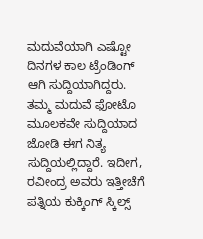ಮದುವೆಯಾಗಿ ಎಷ್ಟೋ ದಿನಗಳ ಕಾಲ ಟ್ರೆಂಡಿಂಗ್ ಆಗಿ ಸುದ್ದಿಯಾಗಿದ್ದರು. ತಮ್ಮ ಮದುವೆ ಫೋಟೊ ಮೂಲಕವೇ ಸುದ್ದಿಯಾದ ಜೋಡಿ ಈಗ ನಿತ್ಯ ಸುದ್ದಿಯಲ್ಲಿದ್ದಾರೆ. ಇದೀಗ, ರವೀಂದ್ರ ಅವರು ಇತ್ತೀಚೆಗೆ ಪತ್ನಿಯ ಕುಕ್ಕಿಂಗ್ ಸ್ಕಿಲ್ಸ್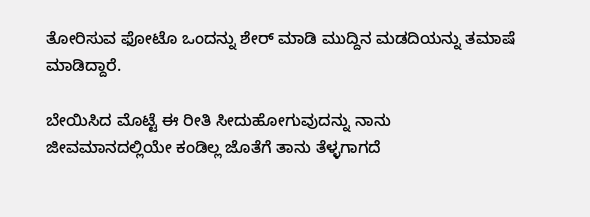ತೋರಿಸುವ ಫೋಟೊ ಒಂದನ್ನು ಶೇರ್ ಮಾಡಿ ಮುದ್ದಿನ ಮಡದಿಯನ್ನು ತಮಾಷೆ ಮಾಡಿದ್ದಾರೆ.

ಬೇಯಿಸಿದ ಮೊಟ್ಟೆ ಈ ರೀತಿ ಸೀದುಹೋಗುವುದನ್ನು ನಾನು ಜೀವಮಾನದಲ್ಲಿಯೇ ಕಂಡಿಲ್ಲ ಜೊತೆಗೆ ತಾನು ತೆಳ್ಳಗಾಗದೆ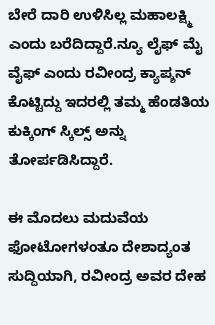ಬೇರೆ ದಾರಿ ಉಳಿಸಿಲ್ಲ ಮಹಾಲಕ್ಷ್ಮಿ ಎಂದು ಬರೆದಿದ್ದಾರೆ.ನ್ಯೂ ಲೈಫ್ ಮೈ ವೈಫ್ ಎಂದು ರವೀಂದ್ರ ಕ್ಯಾಪ್ಶನ್ ಕೊಟ್ಟಿದ್ದು ಇದರಲ್ಲಿ ತಮ್ಮ ಹೆಂಡತಿಯ ಕುಕ್ಕಿಂಗ್ ಸ್ಕಿಲ್ಸ್ ಅನ್ನು ತೋರ್ಪಡಿಸಿದ್ದಾರೆ.

ಈ ಮೊದಲು ಮದುವೆಯ ಫೋಟೋಗಳಂತೂ ದೇಶಾದ್ಯಂತ ಸುದ್ದಿಯಾಗಿ, ರವೀಂದ್ರ ಅವರ ದೇಹ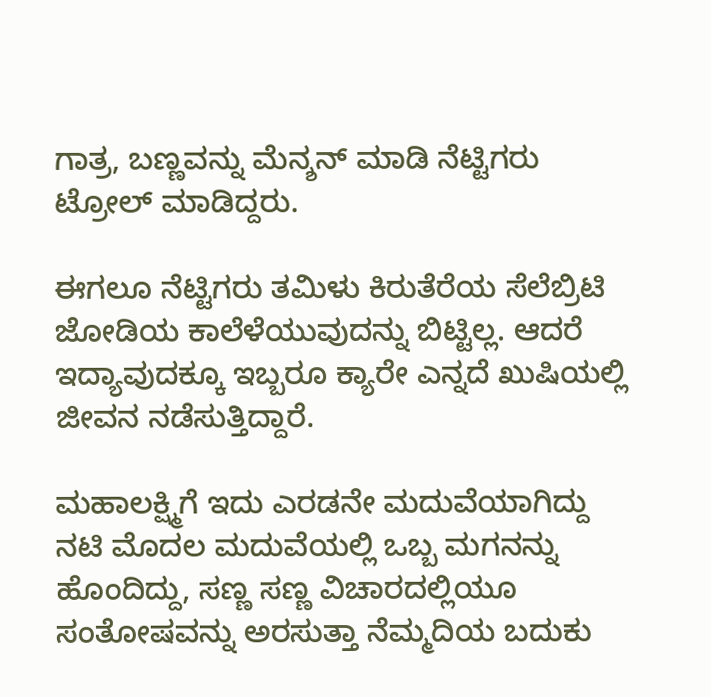ಗಾತ್ರ, ಬಣ್ಣವನ್ನು ಮೆನ್ಶನ್ ಮಾಡಿ ನೆಟ್ಟಿಗರು ಟ್ರೋಲ್ ಮಾಡಿದ್ದರು.

ಈಗಲೂ ನೆಟ್ಟಿಗರು ತಮಿಳು ಕಿರುತೆರೆಯ ಸೆಲೆಬ್ರಿಟಿ ಜೋಡಿಯ ಕಾಲೆಳೆಯುವುದನ್ನು ಬಿಟ್ಟಿಲ್ಲ. ಆದರೆ ಇದ್ಯಾವುದಕ್ಕೂ ಇಬ್ಬರೂ ಕ್ಯಾರೇ ಎನ್ನದೆ ಖುಷಿಯಲ್ಲಿ ಜೀವನ ನಡೆಸುತ್ತಿದ್ದಾರೆ.

ಮಹಾಲಕ್ಷ್ಮಿಗೆ ಇದು ಎರಡನೇ ಮದುವೆಯಾಗಿದ್ದು ನಟಿ ಮೊದಲ ಮದುವೆಯಲ್ಲಿ ಒಬ್ಬ ಮಗನನ್ನು ಹೊಂದಿದ್ದು, ಸಣ್ಣ ಸಣ್ಣ ವಿಚಾರದಲ್ಲಿಯೂ ಸಂತೋಷವನ್ನು ಅರಸುತ್ತಾ ನೆಮ್ಮದಿಯ ಬದುಕು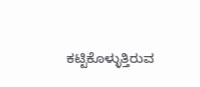ಕಟ್ಟಿಕೊಳ್ಳುತ್ತಿರುವ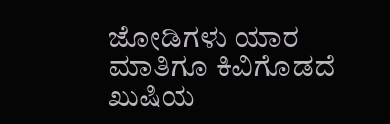ಜೋಡಿಗಳು ಯಾರ ಮಾತಿಗೂ ಕಿವಿಗೊಡದೆ ಖುಷಿಯ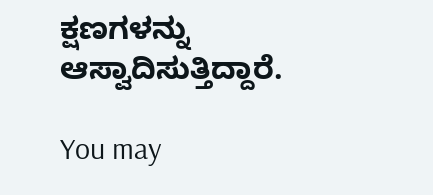ಕ್ಷಣಗಳನ್ನು ಆಸ್ವಾದಿಸುತ್ತಿದ್ದಾರೆ.

You may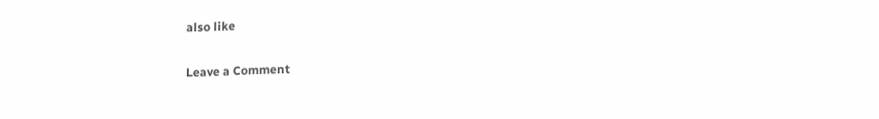also like

Leave a Comment